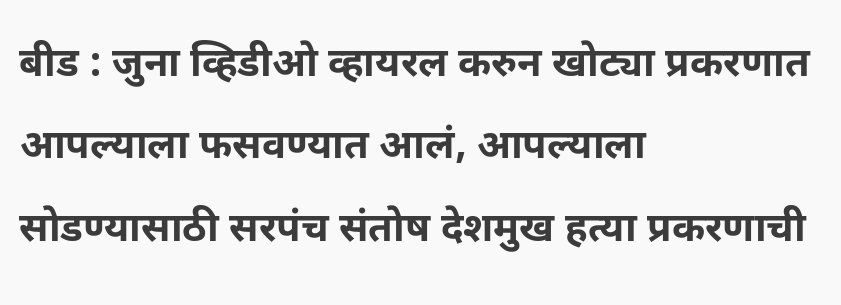बीड : जुना व्हिडीओ व्हायरल करुन खोट्या प्रकरणात आपल्याला फसवण्यात आलं, आपल्याला सोडण्यासाठी सरपंच संतोष देशमुख हत्या प्रकरणाची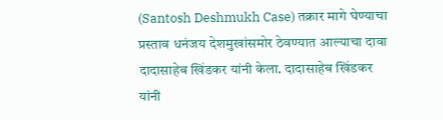(Santosh Deshmukh Case) तक्रार मागे घेण्याचा प्रस्ताव धनंजय देशमुखांसमोर ठेवण्यात आल्याचा दावा दादासाहेब खिंडकर यांनी केला. दादासाहेब खिंडकर यांनी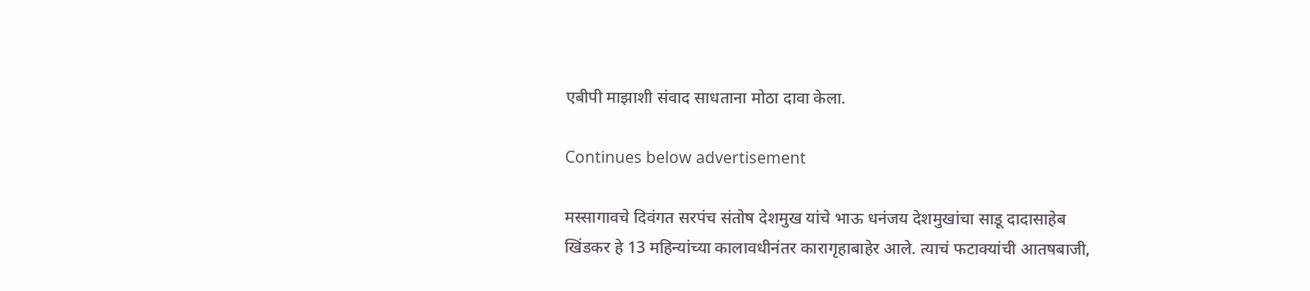एबीपी माझाशी संवाद साधताना मोठा दावा केला.

Continues below advertisement

मस्सागावचे दिवंगत सरपंच संतोष देशमुख यांचे भाऊ धनंजय देशमुखांचा साडू दादासाहेब खिंडकर हे 13 महिन्यांच्या कालावधीनंतर कारागृहाबाहेर आले. त्याचं फटाक्यांची आतषबाजी,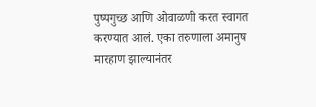पुष्पगुच्छ आणि ओवाळणी करत स्वागत करण्यात आलं. एका तरुणाला अमानुष मारहाण झाल्यानंतर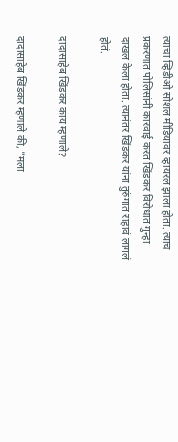त्याचा व्हिडीओ सोशल मीडियावर व्हायरल झाला होता. त्याच प्रकरणात पोलिसांनी कारवाई करत खिंडकर विरोधात गुन्हा दाखल केला होता. त्यानंतर खिंडकर यांना तुरुंगात राहावं लागलं होतं.

दादासाहेब खिंडकर काय म्हणाले?

दादासाहेब खिंडकर म्हणाले की, "मला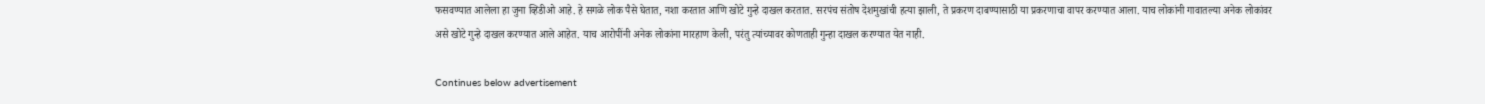फसवण्यात आलेला हा जुना व्हिडीओ आहे. हे सगळे लोक पैसे घेतात, नशा करतात आणि खोटे गुन्हे दाखल करतात. सरपंच संतोष देशमुखांची हत्या झाली, ते प्रकरण दाबण्यासाठी या प्रकरणाचा वापर करण्यात आला. याच लोकांनी गावातल्या अनेक लोकांवर असे खोटे गुन्हे दाखल करण्यात आले आहेत. याच आरोपींनी अनेक लोकांना मारहाण केली, परंतु त्यांच्यावर कोणताही गुन्हा दाखल करण्यात येत नाही.

Continues below advertisement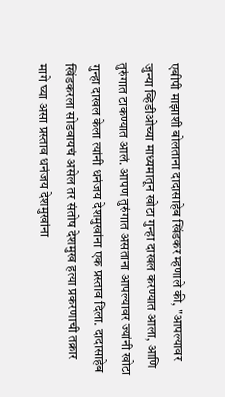एबीपी माझाशी बोलताना दादासाहेब खिंडकर म्हणाले की, "आपल्यावर जुन्या व्हिडीओच्या माध्यमातून खोटा गुन्हा दाखल करण्यात आला, आणि तुरुंगात टाकण्यात आलं. आपण तुरुंगात असताना आपल्यावर ज्यांनी खोटा गुन्हा दाखल केला त्यांनी धनंजय देशमुखांना एक प्रस्ताव दिला. दादासाहेब खिंडकरला सोडवायचं असेल तर संतोष देशमुख हत्या प्रकरणाची तक्रार मागे घ्या असा प्रस्ताव धनंजय देशमुखांना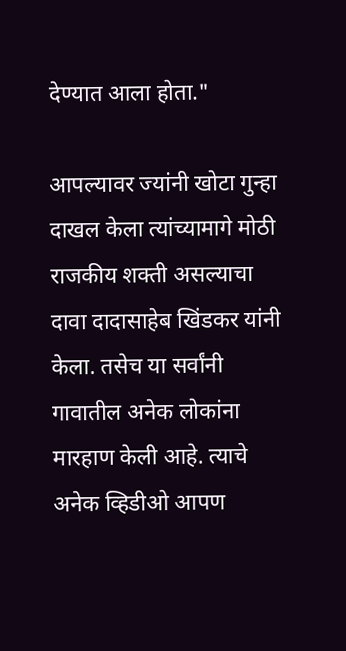देण्यात आला होता."

आपल्यावर ज्यांनी खोटा गुन्हा दाखल केला त्यांच्यामागे मोठी राजकीय शक्ती असल्याचा दावा दादासाहेब खिंडकर यांनी केला. तसेच या सर्वांनी गावातील अनेक लोकांना मारहाण केली आहे. त्याचे अनेक व्हिडीओ आपण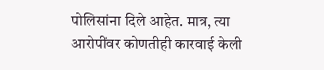पोलिसांना दिले आहेत. मात्र, त्या आरोपींवर कोणतीही कारवाई केली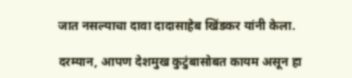जात नसल्याचा दावा दादासाहेब खिंडकर यांनी केला.

दरम्यान, आपण देशमुख कुटुंबासोबत कायम असून हा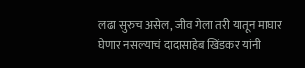लढा सुरुच असेल, जीव गेला तरी यातून माघार घेणार नसल्याचं दादासाहेब खिंडकर यांनी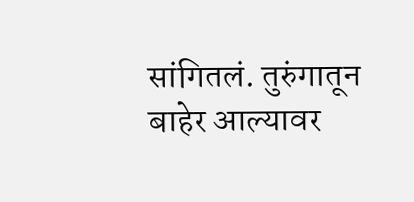सांगितलं. तुरुंगातून बाहेर आल्यावर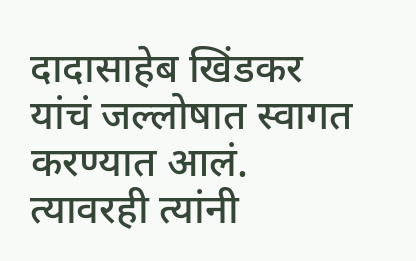दादासाहेब खिंडकर यांचं जल्लोषात स्वागत करण्यात आलं. त्यावरही त्यांनी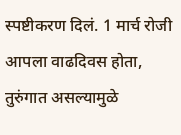स्पष्टीकरण दिलं. 1 मार्च रोजी आपला वाढदिवस होता, तुरुंगात असल्यामुळे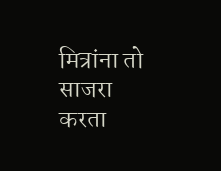मित्रांना तो साजरा करता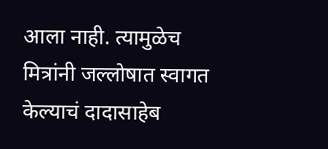आला नाही. त्यामुळेच मित्रांनी जल्लोषात स्वागत केल्याचं दादासाहेब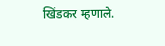खिंडकर म्हणाले.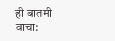ही बातमी वाचा: